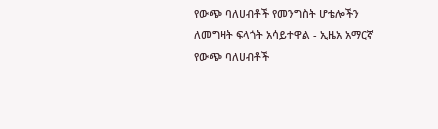የውጭ ባለሀብቶች የመንግስት ሆቴሎችን ለመግዛት ፍላጎት አሳይተዋል - ኢዜአ አማርኛ
የውጭ ባለሀብቶች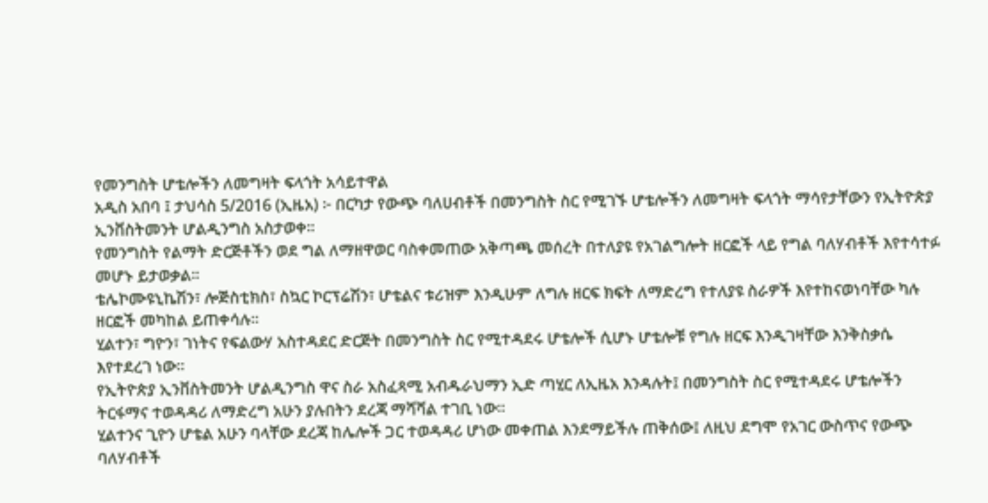የመንግስት ሆቴሎችን ለመግዛት ፍላጎት አሳይተዋል
አዲስ አበባ ፤ ታህሳስ 5/2016 (ኢዜአ) ፦ በርካታ የውጭ ባለሀብቶች በመንግስት ስር የሚገኙ ሆቴሎችን ለመግዛት ፍላጎት ማሳየታቸውን የኢትዮጵያ ኢንቨስትመንት ሆልዲንግስ አስታወቀ።
የመንግስት የልማት ድርጅቶችን ወደ ግል ለማዘዋወር ባስቀመጠው አቅጣጫ መሰረት በተለያዩ የአገልግሎት ዘርፎች ላይ የግል ባለሃብቶች እየተሳተፉ መሆኑ ይታወቃል።
ቴሌኮሙዩኒኬሽን፣ ሎጅስቲክስ፣ ስኳር ኮርፕሬሽን፣ ሆቴልና ቱሪዝም እንዲሁም ለግሉ ዘርፍ ክፍት ለማድረግ የተለያዩ ስራዎች እየተከናወነባቸው ካሉ ዘርፎች መካከል ይጠቀሳሉ።
ሂልተን፣ ግዮን፣ ገነትና የፍልውሃ አስተዳደር ድርጅት በመንግስት ስር የሚተዳደሩ ሆቴሎች ሲሆኑ ሆቴሎቹ የግሉ ዘርፍ እንዲገዛቸው እንቅስቃሴ እየተደረገ ነው።
የኢትዮጵያ ኢንቨስትመንት ሆልዲንግስ ዋና ስራ አስፈጻሚ አብዱራህማን ኢድ ጣሂር ለኢዜአ እንዳሉት፤ በመንግስት ስር የሚተዳደሩ ሆቴሎችን ትርፋማና ተወዳዳሪ ለማድረግ አሁን ያሉበትን ደረጃ ማሻሻል ተገቢ ነው።
ሂልተንና ጊዮን ሆቴል አሁን ባላቸው ደረጃ ከሌሎች ጋር ተወዳዳሪ ሆነው መቀጠል እንደማይችሉ ጠቅሰው፤ ለዚህ ደግሞ የአገር ውስጥና የውጭ ባለሃብቶች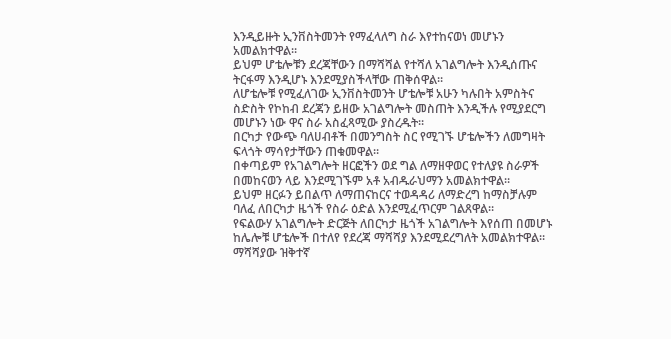እንዲይዙት ኢንቨስትመንት የማፈላለግ ስራ እየተከናወነ መሆኑን አመልክተዋል።
ይህም ሆቴሎቹን ደረጃቸውን በማሻሻል የተሻለ አገልግሎት እንዲሰጡና ትርፋማ እንዲሆኑ እንደሚያስችላቸው ጠቅሰዋል።
ለሆቴሎቹ የሚፈለገው ኢንቨስትመንት ሆቴሎቹ አሁን ካሉበት አምስትና ስድስት የኮከብ ደረጃን ይዘው አገልግሎት መስጠት እንዲችሉ የሚያደርግ መሆኑን ነው ዋና ስራ አስፈጻሚው ያስረዱት።
በርካታ የውጭ ባለሀብቶች በመንግስት ስር የሚገኙ ሆቴሎችን ለመግዛት ፍላጎት ማሳየታቸውን ጠቁመዋል።
በቀጣይም የአገልግሎት ዘርፎችን ወደ ግል ለማዘዋወር የተለያዩ ስራዎች በመከናወን ላይ እንደሚገኙም አቶ አብዱራህማን አመልክተዋል።
ይህም ዘርፉን ይበልጥ ለማጠናከርና ተወዳዳሪ ለማድረግ ከማስቻሉም ባለፈ ለበርካታ ዜጎች የስራ ዕድል እንደሚፈጥርም ገልጸዋል።
የፍልውሃ አገልግሎት ድርጅት ለበርካታ ዜጎች አገልግሎት እየሰጠ በመሆኑ ከሌሎቹ ሆቴሎች በተለየ የደረጃ ማሻሻያ እንደሚደረግለት አመልክተዋል።
ማሻሻያው ዝቅተኛ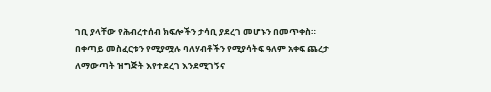ገቢ ያላቸው የሕብረተሰብ ክፍሎችን ታሳቢ ያደረገ መሆኑን በመጥቀስ።
በቀጣይ መስፈርቱን የሚያሟሉ ባለሃብቶችን የሚያሳትፍ ዓለም አቀፍ ጨረታ ለማውጣት ዝግጅት እየተደረገ እንደሚገኝና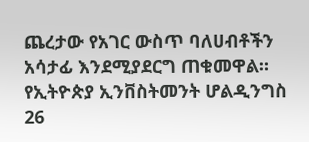ጨረታው የአገር ውስጥ ባለሀብቶችን አሳታፊ እንደሚያደርግ ጠቁመዋል።
የኢትዮጵያ ኢንቨስትመንት ሆልዲንግስ 26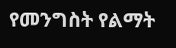የመንግስት የልማት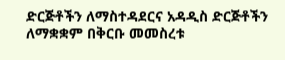ድርጅቶችን ለማስተዳደርና አዳዲስ ድርጅቶችን ለማቋቋም በቅርቡ መመስረቱ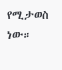የሚታወስ ነው።